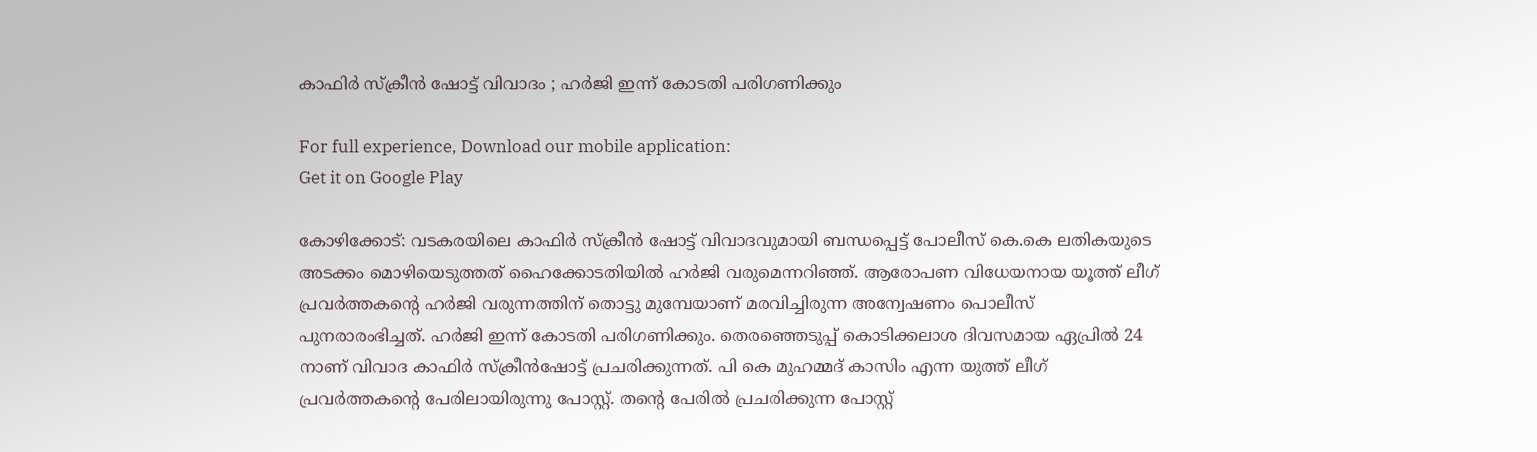കാഫിർ സ്ക്രീൻ ഷോട്ട് വിവാദം ; ഹർജി ഇന്ന് കോടതി പരിഗണിക്കും

For full experience, Download our mobile application:
Get it on Google Play

കോഴിക്കോട്: വടകരയിലെ കാഫിർ സ്ക്രീൻ ഷോട്ട് വിവാദവുമായി ബന്ധപ്പെട്ട് പോലീസ് കെ.കെ ലതികയുടെ അടക്കം മൊഴിയെടുത്തത് ഹൈക്കോടതിയിൽ ഹർജി വരുമെന്നറിഞ്ഞ്. ആരോപണ വിധേയനായ യൂത്ത് ലീഗ് പ്രവർത്തകൻ്റെ ഹർജി വരുന്നത്തിന് തൊട്ടു മുമ്പേയാണ് മരവിച്ചിരുന്ന അന്വേഷണം പൊലീസ് പുനരാരംഭിച്ചത്. ഹർജി ഇന്ന് കോടതി പരിഗണിക്കും. തെരഞ്ഞെടുപ്പ് കൊടിക്കലാശ ദിവസമായ ഏപ്രിൽ 24 നാണ് വിവാദ കാഫിർ സ്ക്രീൻഷോട്ട് പ്രചരിക്കുന്നത്. പി കെ മുഹമ്മദ് കാസിം എന്ന യുത്ത് ലീഗ് പ്രവർത്തകൻ്റെ പേരിലായിരുന്നു പോസ്റ്റ്. തൻ്റെ പേരിൽ പ്രചരിക്കുന്ന പോസ്റ്റ്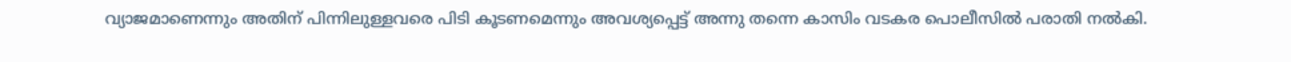വ്യാജമാണെന്നും അതിന് പിന്നിലുള്ളവരെ പിടി കൂടണമെന്നും അവശ്യപ്പെട്ട് അന്നു തന്നെ കാസിം വടകര പൊലീസിൽ പരാതി നൽകി.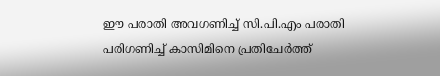ഈ പരാതി അവഗണിച്ച് സി.പി.എം പരാതി പരിഗണിച്ച് കാസിമിനെ പ്രതിചേർത്ത്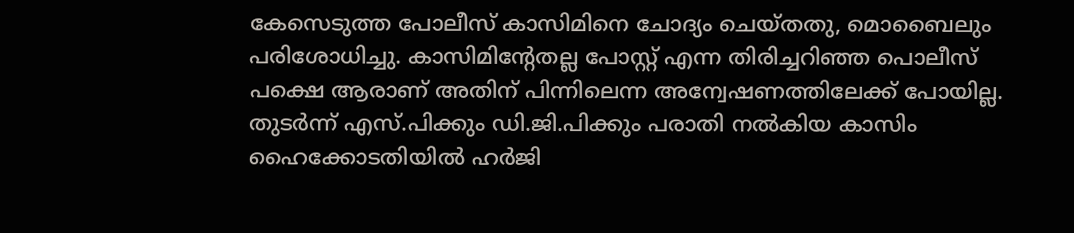കേസെടുത്ത പോലീസ് കാസിമിനെ ചോദ്യം ചെയ്തതു, മൊബൈലും പരിശോധിച്ചു. കാസിമിന്‍റേതല്ല പോസ്റ്റ് എന്ന തിരിച്ചറിഞ്ഞ പൊലീസ് പക്ഷെ ആരാണ് അതിന് പിന്നിലെന്ന അന്വേഷണത്തിലേക്ക് പോയില്ല. തുടർന്ന് എസ്.പിക്കും ഡി.ജി.പിക്കും പരാതി നൽകിയ കാസിം ഹൈക്കോടതിയിൽ ഹർജി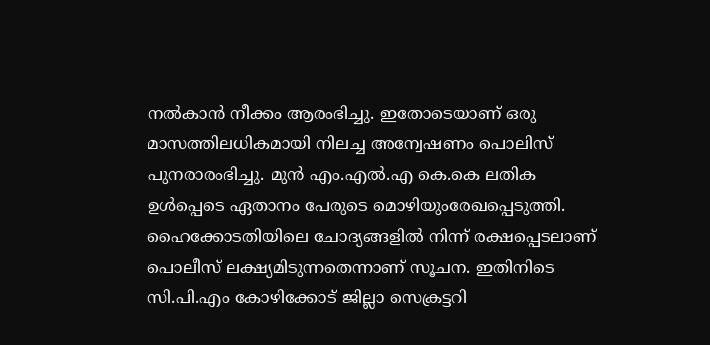നൽകാൻ നീക്കം ആരംഭിച്ചു. ഇതോടെയാണ് ഒരു മാസത്തിലധികമായി നിലച്ച അന്വേഷണം പൊലിസ് പുനരാരംഭിച്ചു. മുൻ എം.എല്‍.എ കെ.കെ ലതിക ഉൾപ്പെടെ ഏതാനം പേരുടെ മൊഴിയുംരേഖപ്പെടുത്തി. ഹൈക്കോടതിയിലെ ചോദ്യങ്ങളിൽ നിന്ന് രക്ഷപ്പെടലാണ് പൊലീസ് ലക്ഷ്യമിടുന്നതെന്നാണ് സൂചന. ഇതിനിടെ സി.പി.എം കോഴിക്കോട് ജില്ലാ സെക്രട്ടറി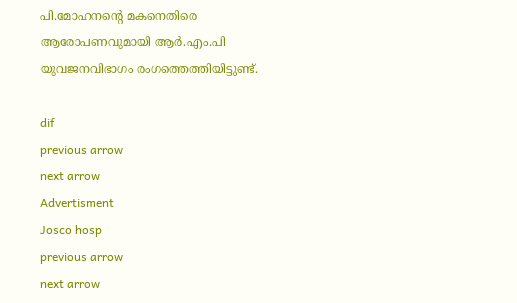പി.മോഹനൻ്റെ മകനെതിരെ ആരോപണവുമായി ആര്‍.എം.പി യുവജനവിഭാഗം രംഗത്തെത്തിയിട്ടുണ്ട്.

dif
previous arrow
next arrow
Advertisment
Josco hosp
previous arrow
next arrow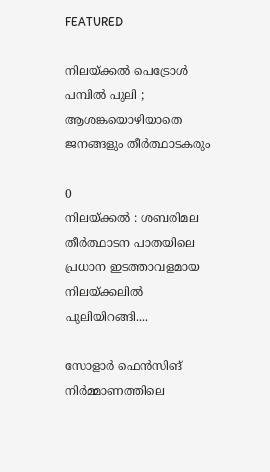FEATURED

നിലയ്ക്കൽ പെട്രോൾ പമ്പിൽ പുലി ; ആശങ്കയൊഴിയാതെ ജനങ്ങളും തീർത്ഥാടകരും

0
നിലയ്ക്കൽ : ശബരിമല തീർത്ഥാടന പാതയിലെ പ്രധാന ഇടത്താവളമായ നിലയ്ക്കലിൽ പുലിയിറങ്ങി....

സോളാർ ഫെൻസിങ് നിർമ്മാണത്തിലെ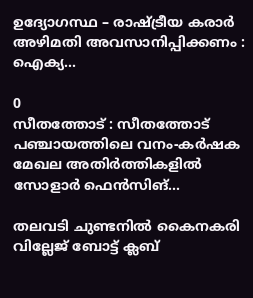ഉദ്യോഗസ്ഥ – രാഷ്ട്രീയ കരാര്‍ അഴിമതി അവസാനിപ്പിക്കണം : ഐക്യ...

0
സീതത്തോട് : സീതത്തോട്‌ പഞ്ചായത്തിലെ വനം-കർഷക മേഖല അതിർത്തികളിൽ സോളാർ ഫെൻസിങ്...

തലവടി ചുണ്ടനിൽ കൈനകരി വില്ലേജ് ബോട്ട് ക്ലബ്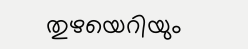തുഴയെറിയും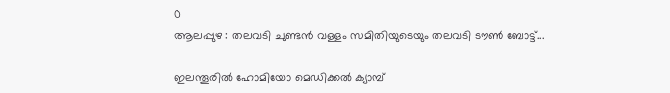0
ആലപ്പുഴ : തലവടി ചുണ്ടൻ വള്ളം സമിതിയുടെയും തലവടി ടൗൺ ബോട്ട്...

ഇലന്തൂരില്‍ ഹോമിയോ മെഡിക്കൽ ക്യാമ്പ്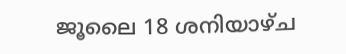ജൂലൈ 18 ശനിയാഴ്ച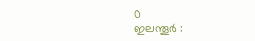0
ഇലന്തൂര്‍ :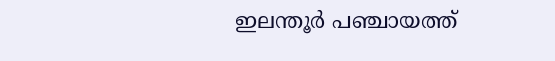ഇലന്തൂർ പഞ്ചായത്ത്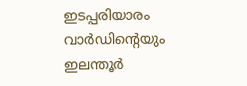ഇടപ്പരിയാരം വാർഡിന്റെയും ഇലന്തൂർ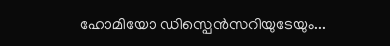ഹോമിയോ ഡിസ്പെൻസറിയുടേയും...